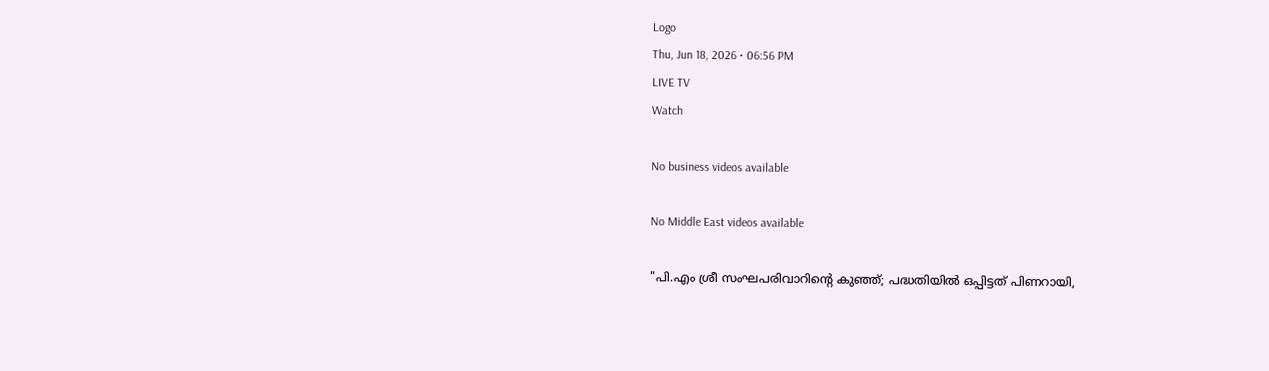Logo
Thu, Jun 18, 2026 • 06:56 PM
LIVE TV
Watch

No business videos available

No Middle East videos available

"പി.എം ശ്രീ സംഘപരിവാറിന്റെ കുഞ്ഞ്; പദ്ധതിയിൽ ഒപ്പിട്ടത് പിണറായി,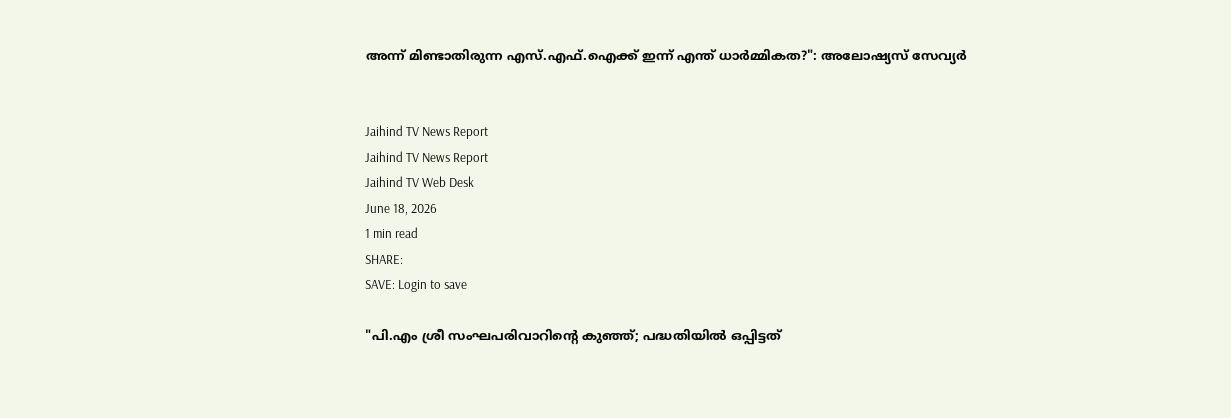അന്ന് മിണ്ടാതിരുന്ന എസ്.എഫ്.ഐക്ക് ഇന്ന് എന്ത് ധാർമ്മികത?": അലോഷ്യസ് സേവ്യർ


Jaihind TV News Report
Jaihind TV News Report
Jaihind TV Web Desk
June 18, 2026
1 min read
SHARE:
SAVE: Login to save

"പി.എം ശ്രീ സംഘപരിവാറിന്റെ കുഞ്ഞ്; പദ്ധതിയിൽ ഒപ്പിട്ടത്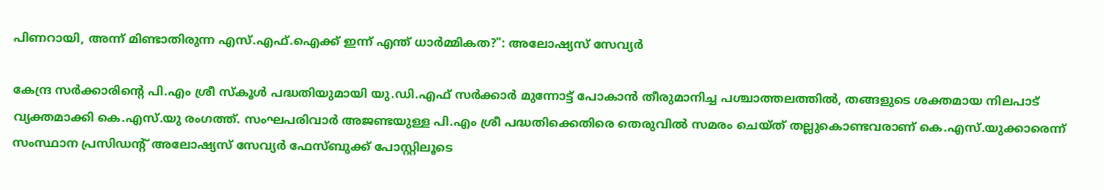പിണറായി, അന്ന് മിണ്ടാതിരുന്ന എസ്.എഫ്.ഐക്ക് ഇന്ന് എന്ത് ധാർമ്മികത?": അലോഷ്യസ് സേവ്യർ

കേന്ദ്ര സർക്കാരിന്റെ പി.എം ശ്രീ സ്കൂൾ പദ്ധതിയുമായി യു.ഡി.എഫ് സർക്കാർ മുന്നോട്ട് പോകാൻ തീരുമാനിച്ച പശ്ചാത്തലത്തിൽ, തങ്ങളുടെ ശക്തമായ നിലപാട് വ്യക്തമാക്കി കെ.എസ്.യു രംഗത്ത്. സംഘപരിവാർ അജണ്ടയുള്ള പി.എം ശ്രീ പദ്ധതിക്കെതിരെ തെരുവിൽ സമരം ചെയ്ത് തല്ലുകൊണ്ടവരാണ് കെ.എസ്.യുക്കാരെന്ന് സംസ്ഥാന പ്രസിഡന്റ് അലോഷ്യസ് സേവ്യർ ഫേസ്ബുക്ക് പോസ്റ്റിലൂടെ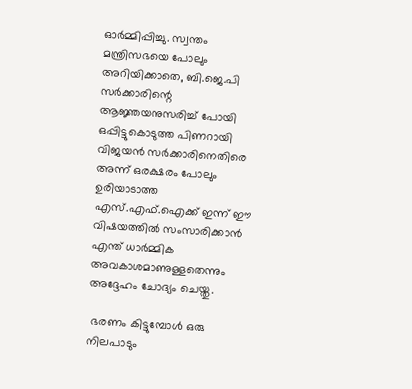ഓർമ്മിപ്പിച്ചു. സ്വന്തം മന്ത്രിസഭയെ പോലും അറിയിക്കാതെ, ബി.ജെ.പി സർക്കാരിന്റെ ആജ്ഞയനുസരിച്ച് പോയി ഒപ്പിട്ടുകൊടുത്ത പിണറായി വിജയൻ സർക്കാരിനെതിരെ അന്ന് ഒരക്ഷരം പോലും ഉരിയാടാത്ത എസ്.എഫ്.ഐക്ക് ഇന്ന് ഈ വിഷയത്തിൽ സംസാരിക്കാൻ എന്ത് ധാർമ്മിക അവകാശമാണുള്ളതെന്നും അദ്ദേഹം ചോദ്യം ചെയ്തു.

 ഭരണം കിട്ടുമ്പോൾ ഒരു നിലപാടും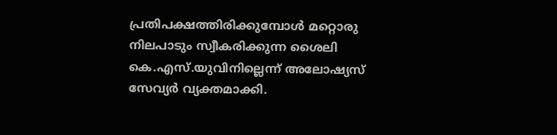പ്രതിപക്ഷത്തിരിക്കുമ്പോൾ മറ്റൊരു നിലപാടും സ്വീകരിക്കുന്ന ശൈലി കെ.എസ്.യുവിനില്ലെന്ന് അലോഷ്യസ് സേവ്യർ വ്യക്തമാക്കി.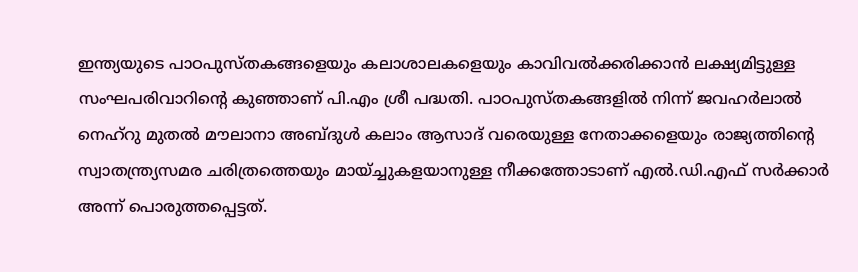ഇന്ത്യയുടെ പാഠപുസ്തകങ്ങളെയും കലാശാലകളെയും കാവിവൽക്കരിക്കാൻ ലക്ഷ്യമിട്ടുള്ള സംഘപരിവാറിന്റെ കുഞ്ഞാണ് പി.എം ശ്രീ പദ്ധതി. പാഠപുസ്തകങ്ങളിൽ നിന്ന് ജവഹർലാൽ നെഹ്റു മുതൽ മൗലാനാ അബ്ദുൾ കലാം ആസാദ് വരെയുള്ള നേതാക്കളെയും രാജ്യത്തിന്റെ സ്വാതന്ത്ര്യസമര ചരിത്രത്തെയും മായ്ച്ചുകളയാനുള്ള നീക്കത്തോടാണ് എൽ.ഡി.എഫ് സർക്കാർ അന്ന് പൊരുത്തപ്പെട്ടത്.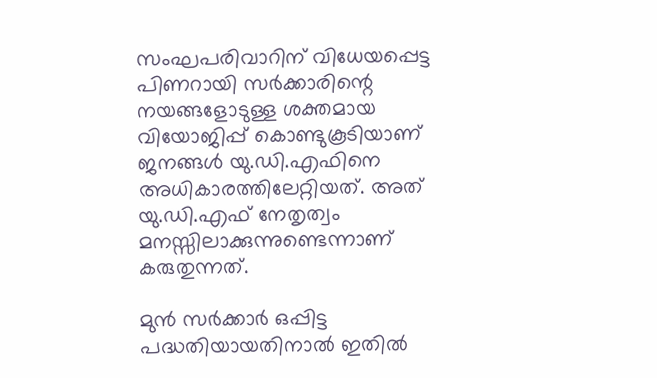സംഘപരിവാറിന് വിധേയപ്പെട്ട പിണറായി സർക്കാരിന്റെ നയങ്ങളോടുള്ള ശക്തമായ വിയോജിപ്പ് കൊണ്ടുകൂടിയാണ് ജനങ്ങൾ യു.ഡി.എഫിനെ അധികാരത്തിലേറ്റിയത്. അത് യു.ഡി.എഫ് നേതൃത്വം മനസ്സിലാക്കുന്നുണ്ടെന്നാണ് കരുതുന്നത്.

മുൻ സർക്കാർ ഒപ്പിട്ട പദ്ധതിയായതിനാൽ ഇതിൽ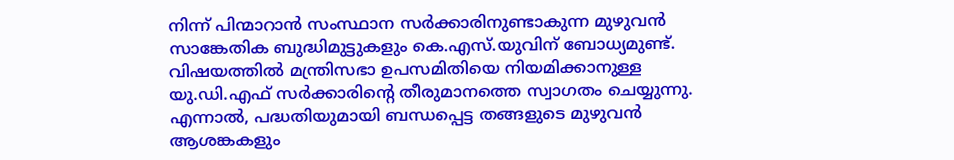നിന്ന് പിന്മാറാൻ സംസ്ഥാന സർക്കാരിനുണ്ടാകുന്ന മുഴുവൻ സാങ്കേതിക ബുദ്ധിമുട്ടുകളും കെ.എസ്.യുവിന് ബോധ്യമുണ്ട്. വിഷയത്തിൽ മന്ത്രിസഭാ ഉപസമിതിയെ നിയമിക്കാനുള്ള യു.ഡി.എഫ് സർക്കാരിന്റെ തീരുമാനത്തെ സ്വാഗതം ചെയ്യുന്നു. എന്നാൽ, പദ്ധതിയുമായി ബന്ധപ്പെട്ട തങ്ങളുടെ മുഴുവൻ ആശങ്കകളും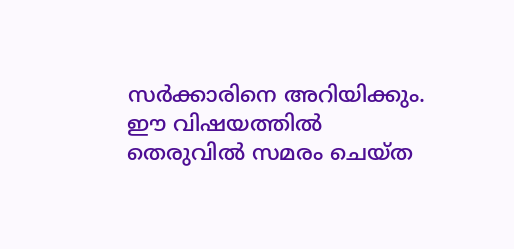സർക്കാരിനെ അറിയിക്കും. ഈ വിഷയത്തിൽ തെരുവിൽ സമരം ചെയ്ത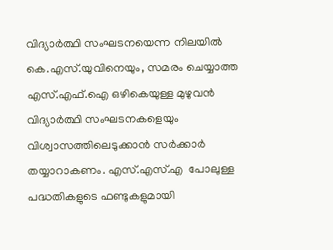വിദ്യാർത്ഥി സംഘടനയെന്ന നിലയിൽ കെ.എസ്.യുവിനെയും, സമരം ചെയ്യാത്ത എസ്.എഫ്.ഐ ഒഴികെയുള്ള മുഴുവൻ വിദ്യാർത്ഥി സംഘടനകളെയും വിശ്വാസത്തിലെടുക്കാൻ സർക്കാർ തയ്യാറാകണം. എസ്.എസ്.എ  പോലുള്ള പദ്ധതികളുടെ ഫണ്ടുകളുമായി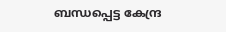ബന്ധപ്പെട്ട കേന്ദ്ര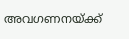അവഗണനയ്ക്ക്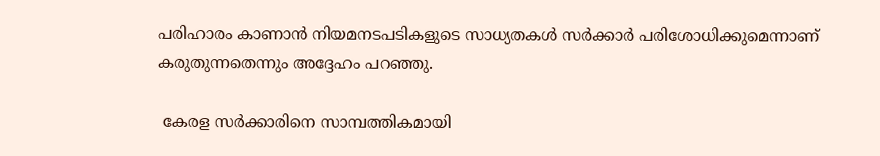പരിഹാരം കാണാൻ നിയമനടപടികളുടെ സാധ്യതകൾ സർക്കാർ പരിശോധിക്കുമെന്നാണ് കരുതുന്നതെന്നും അദ്ദേഹം പറഞ്ഞു.

 കേരള സർക്കാരിനെ സാമ്പത്തികമായി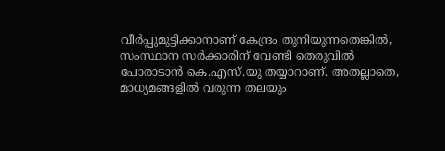വീർപ്പുമുട്ടിക്കാനാണ് കേന്ദ്രം തുനിയുന്നതെങ്കിൽ, സംസ്ഥാന സർക്കാരിന് വേണ്ടി തെരുവിൽ പോരാടാൻ കെ.എസ്.യു തയ്യാറാണ്. അതല്ലാതെ, മാധ്യമങ്ങളിൽ വരുന്ന തലയും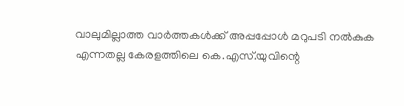വാലുമില്ലാത്ത വാർത്തകൾക്ക് അപ്പപ്പോൾ മറുപടി നൽകുക എന്നതല്ല കേരളത്തിലെ കെ.എസ്.യുവിന്റെ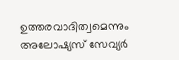ഉത്തരവാദിത്വമെന്നും അലോഷ്യസ് സേവ്യർ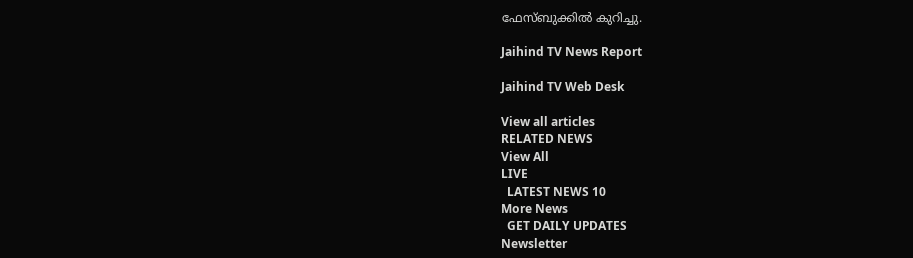ഫേസ്ബുക്കിൽ കുറിച്ചു.

Jaihind TV News Report

Jaihind TV Web Desk

View all articles
RELATED NEWS
View All
LIVE
  LATEST NEWS 10
More News
  GET DAILY UPDATES
Newsletter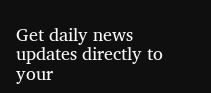Get daily news updates directly to your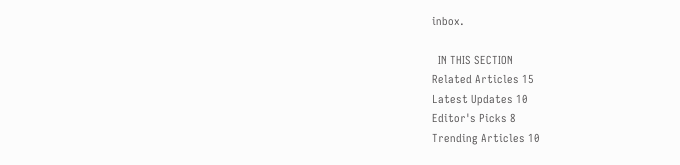inbox.

  IN THIS SECTION
Related Articles 15
Latest Updates 10
Editor's Picks 8
Trending Articles 10